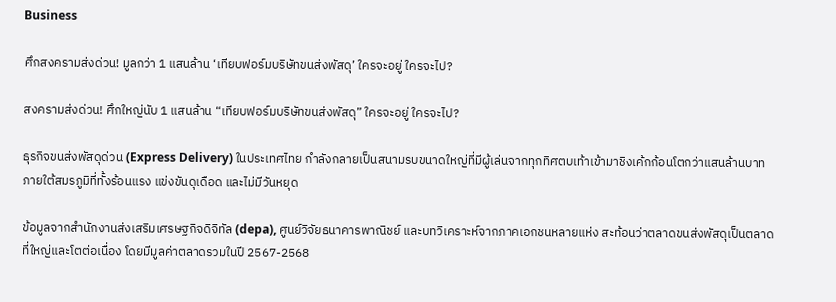Business

ศึกสงครามส่งด่วน! มูลกว่า 1 แสนล้าน ‘เทียบฟอร์มบริษัทขนส่งพัสดุ’ ใครจะอยู่ ใครจะไป?

สงครามส่งด่วน! ศึกใหญ่นับ 1 แสนล้าน “เทียบฟอร์มบริษัทขนส่งพัสดุ” ใครจะอยู่ ใครจะไป?

ธุรกิจขนส่งพัสดุด่วน (Express Delivery) ในประเทศไทย กำลังกลายเป็นสนามรบขนาดใหญ่ที่มีผู้เล่นจากทุกทิศตบเท้าเข้ามาชิงเค้กก้อนโตกว่าแสนล้านบาท ภายใต้สมรภูมิที่ทั้งร้อนแรง แข่งขันดุเดือด และไม่มีวันหยุด

ข้อมูลจากสำนักงานส่งเสริมเศรษฐกิจดิจิทัล (depa), ศูนย์วิจัยธนาคารพาณิชย์ และบทวิเคราะห์จากภาคเอกชนหลายแห่ง สะท้อนว่าตลาดขนส่งพัสดุเป็นตลาดที่ใหญ่และโตต่อเนื่อง โดยมีมูลค่าตลาดรวมในปี 2567-2568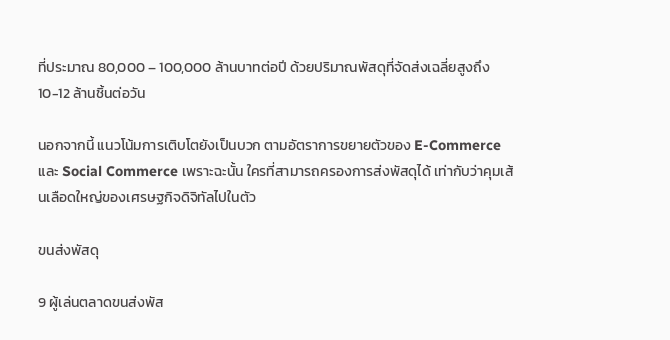ที่ประมาณ 80,000 – 100,000 ล้านบาทต่อปี ด้วยปริมาณพัสดุที่จัดส่งเฉลี่ยสูงถึง 10-12 ล้านชิ้นต่อวัน

นอกจากนี้ แนวโน้มการเติบโตยังเป็นบวก ตามอัตราการขยายตัวของ E-Commerce และ Social Commerce เพราะฉะนั้น ใครที่สามารถครองการส่งพัสดุได้ เท่ากับว่าคุมเส้นเลือดใหญ่ของเศรษฐกิจดิจิทัลไปในตัว

ขนส่งพัสดุ

9 ผู้เล่นตลาดขนส่งพัส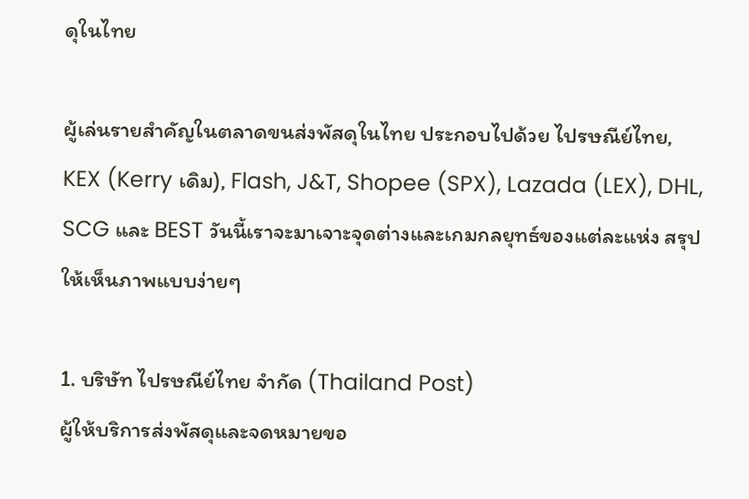ดุในไทย

ผู้เล่นรายสำคัญในตลาดขนส่งพัสดุในไทย ประกอบไปด้วย ไปรษณีย์ไทย, KEX (Kerry เดิม), Flash, J&T, Shopee (SPX), Lazada (LEX), DHL, SCG และ BEST วันนี้เราจะมาเจาะจุดต่างและเกมกลยุทธ์ของแต่ละแห่ง สรุปให้เห็นภาพแบบง่ายๆ

1. บริษัท ไปรษณีย์ไทย จำกัด (Thailand Post)
ผู้ให้บริการส่งพัสดุและจดหมายขอ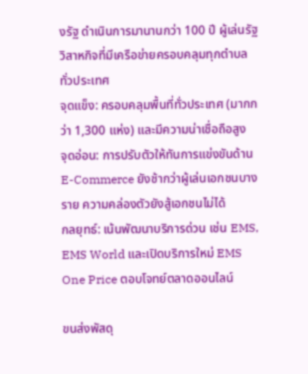งรัฐ ดำเนินการมานานกว่า 100 ปี ผู้เล่นรัฐวิสาหกิจที่มีเครือข่ายครอบคลุมทุกตำบลทั่วประเทศ
จุดแข็ง: ครอบคลุมพื้นที่ทั่วประเทศ (มากกว่า 1,300 แห่ง) และมีความน่าเชื่อถือสูง
จุดอ่อน: การปรับตัวให้ทันการแข่งขันด้าน E-Commerce ยังช้ากว่าผู้เล่นเอกชนบางราย ความคล่องตัวยังสู้เอกชนไม่ได้
กลยุทธ์: เน้นพัฒนาบริการด่วน เช่น EMS, EMS World และเปิดบริการใหม่ EMS One Price ตอบโจทย์ตลาดออนไลน์

ขนส่งพัสดุ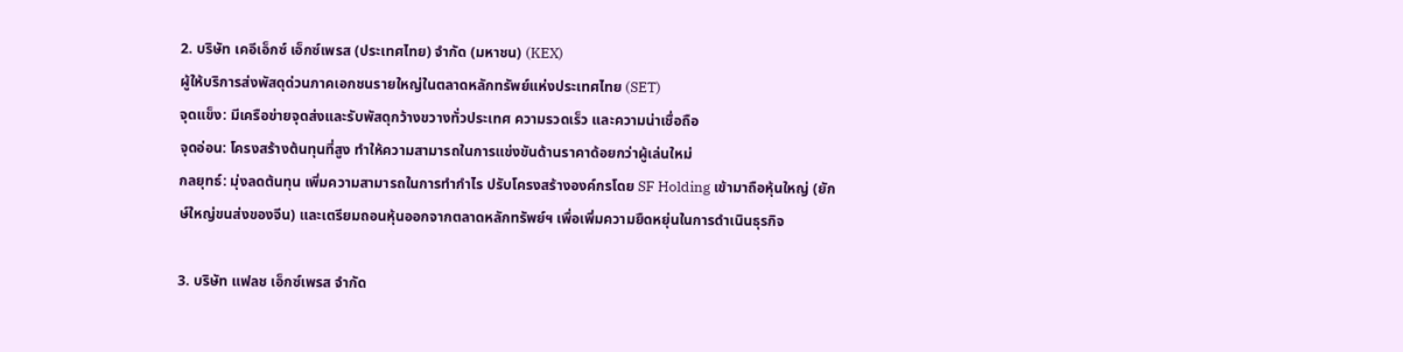2. บริษัท เคอีเอ็กซ์ เอ็กซ์เพรส (ประเทศไทย) จำกัด (มหาชน) (KEX)
ผู้ให้บริการส่งพัสดุด่วนภาคเอกชนรายใหญ่ในตลาดหลักทรัพย์แห่งประเทศไทย (SET)
จุดแข็ง: มีเครือข่ายจุดส่งและรับพัสดุกว้างขวางทั่วประเทศ ความรวดเร็ว และความน่าเชื่อถือ
จุดอ่อน: โครงสร้างต้นทุนที่สูง ทำให้ความสามารถในการแข่งขันด้านราคาด้อยกว่าผู้เล่นใหม่
กลยุทธ์: มุ่งลดต้นทุน เพิ่มความสามารถในการทำกำไร ปรับโครงสร้างองค์กรโดย SF Holding เข้ามาถือหุ้นใหญ่ (ยักษ์ใหญ่ขนส่งของจีน) และเตรียมถอนหุ้นออกจากตลาดหลักทรัพย์ฯ เพื่อเพิ่มความยืดหยุ่นในการดำเนินธุรกิจ

3. บริษัท แฟลช เอ็กซ์เพรส จำกัด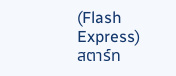(Flash Express)
สตาร์ท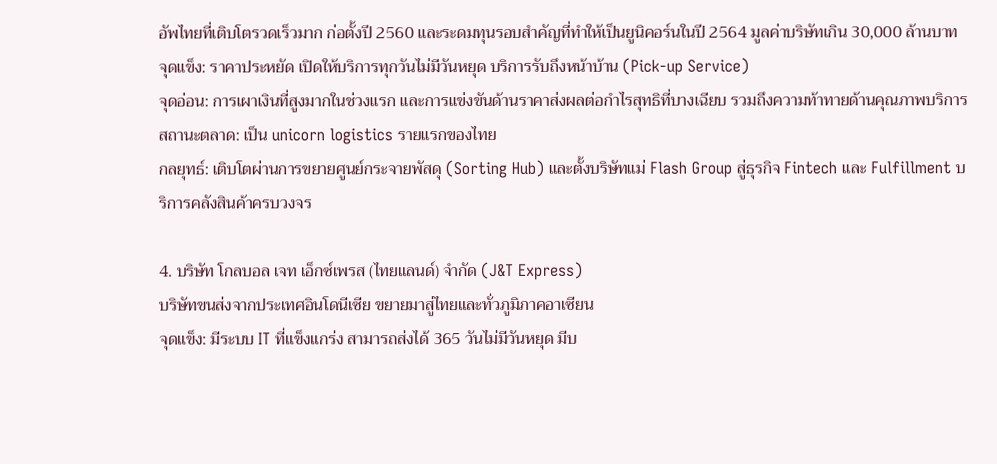อัพไทยที่เติบโตรวดเร็วมาก ก่อตั้งปี 2560 และระดมทุนรอบสำคัญที่ทำให้เป็นยูนิคอร์นในปี 2564 มูลค่าบริษัทเกิน 30,000 ล้านบาท
จุดแข็ง: ราคาประหยัด เปิดให้บริการทุกวันไม่มีวันหยุด บริการรับถึงหน้าบ้าน (Pick-up Service)
จุดอ่อน: การเผาเงินที่สูงมากในช่วงแรก และการแข่งขันด้านราคาส่งผลต่อกำไรสุทธิที่บางเฉียบ รวมถึงความท้าทายด้านคุณภาพบริการ
สถานะตลาด: เป็น unicorn logistics รายแรกของไทย
กลยุทธ์: เติบโตผ่านการขยายศูนย์กระจายพัสดุ (Sorting Hub) และตั้งบริษัทแม่ Flash Group สู่ธุรกิจ Fintech และ Fulfillment บริการคลังสินค้าครบวงจร

4. บริษัท โกลบอล เจท เอ็กซ์เพรส (ไทยแลนด์) จำกัด (J&T Express)
บริษัทขนส่งจากประเทศอินโดนีเซีย ขยายมาสู่ไทยและทั่วภูมิภาคอาเซียน
จุดแข็ง: มีระบบ IT ที่แข็งแกร่ง สามารถส่งได้ 365 วันไม่มีวันหยุด มีบ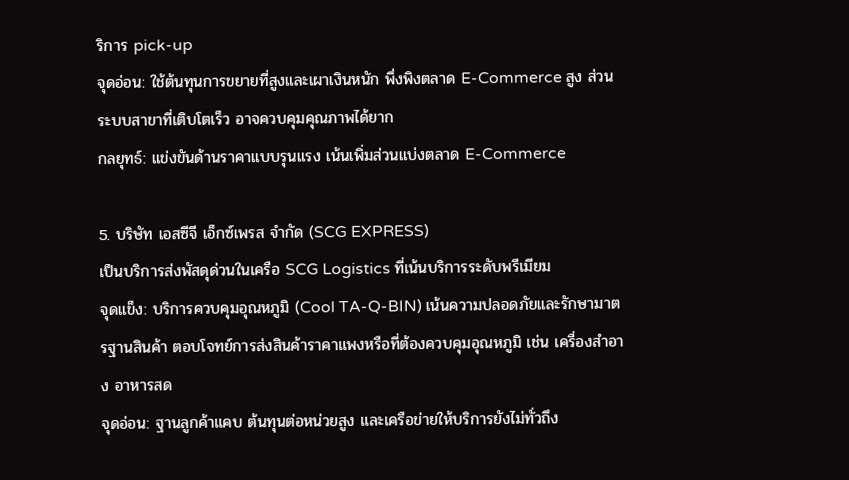ริการ pick-up
จุดอ่อน: ใช้ต้นทุนการขยายที่สูงและเผาเงินหนัก พึ่งพิงตลาด E-Commerce สูง ส่วนระบบสาขาที่เติบโตเร็ว อาจควบคุมคุณภาพได้ยาก
กลยุทธ์: แข่งขันด้านราคาแบบรุนแรง เน้นเพิ่มส่วนแบ่งตลาด E-Commerce

5. บริษัท เอสซีจี เอ็กซ์เพรส จำกัด (SCG EXPRESS)
เป็นบริการส่งพัสดุด่วนในเครือ SCG Logistics ที่เน้นบริการระดับพรีเมียม
จุดแข็ง: บริการควบคุมอุณหภูมิ (Cool TA-Q-BIN) เน้นความปลอดภัยและรักษามาตรฐานสินค้า ตอบโจทย์การส่งสินค้าราคาแพงหรือที่ต้องควบคุมอุณหภูมิ เช่น เครื่องสำอาง อาหารสด
จุดอ่อน: ฐานลูกค้าแคบ ต้นทุนต่อหน่วยสูง และเครือข่ายให้บริการยังไม่ทั่วถึง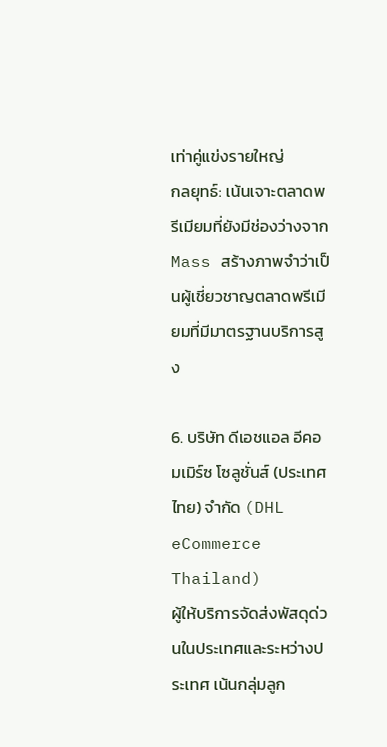เท่าคู่แข่งรายใหญ่
กลยุทธ์: เน้นเจาะตลาดพรีเมียมที่ยังมีช่องว่างจาก Mass สร้างภาพจำว่าเป็นผู้เชี่ยวชาญตลาดพรีเมียมที่มีมาตรฐานบริการสูง

6. บริษัท ดีเอชแอล อีคอมเมิร์ซ โซลูชั่นส์ (ประเทศไทย) จำกัด (DHL eCommerce Thailand)
ผู้ให้บริการจัดส่งพัสดุด่วนในประเทศและระหว่างประเทศ เน้นกลุ่มลูก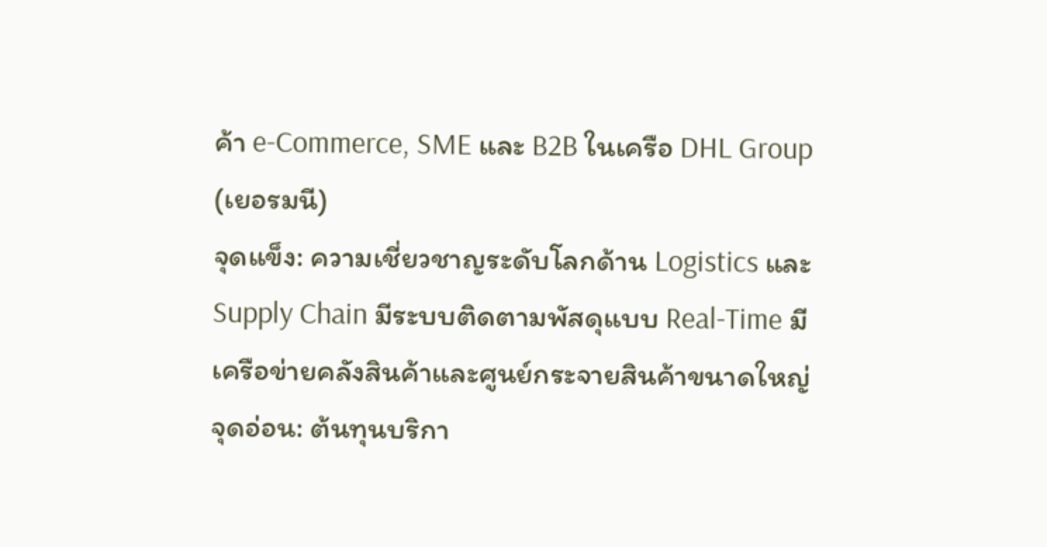ค้า e-Commerce, SME และ B2B ในเครือ DHL Group (เยอรมนี)
จุดแข็ง: ความเชี่ยวชาญระดับโลกด้าน Logistics และ Supply Chain มีระบบติดตามพัสดุแบบ Real-Time มีเครือข่ายคลังสินค้าและศูนย์กระจายสินค้าขนาดใหญ่
จุดอ่อน: ต้นทุนบริกา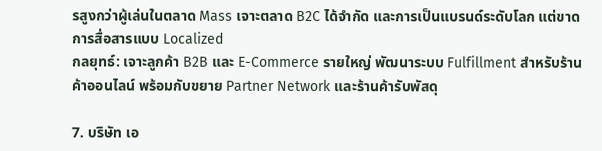รสูงกว่าผู้เล่นในตลาด Mass เจาะตลาด B2C ได้จำกัด และการเป็นแบรนด์ระดับโลก แต่ขาดการสื่อสารแบบ Localized
กลยุทธ์: เจาะลูกค้า B2B และ E-Commerce รายใหญ่ พัฒนาระบบ Fulfillment สำหรับร้านค้าออนไลน์ พร้อมกับขยาย Partner Network และร้านค้ารับพัสดุ

7. บริษัท เอ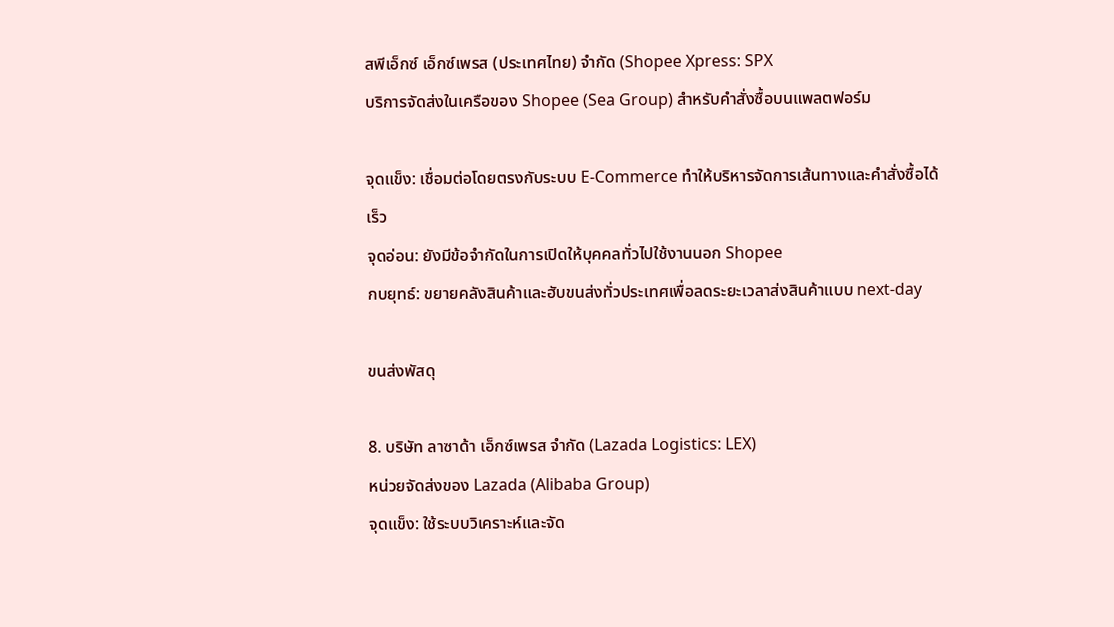สพีเอ็กซ์ เอ็กซ์เพรส (ประเทศไทย) จำกัด (Shopee Xpress: SPX
บริการจัดส่งในเครือของ Shopee (Sea Group) สำหรับคำสั่งซื้อบนแพลตฟอร์ม

จุดแข็ง: เชื่อมต่อโดยตรงกับระบบ E-Commerce ทำให้บริหารจัดการเส้นทางและคำสั่งซื้อได้เร็ว
จุดอ่อน: ยังมีข้อจำกัดในการเปิดให้บุคคลทั่วไปใช้งานนอก Shopee
กบยุทธ์: ขยายคลังสินค้าและฮับขนส่งทั่วประเทศเพื่อลดระยะเวลาส่งสินค้าแบบ next-day

ขนส่งพัสดุ

8. บริษัท ลาซาด้า เอ็กซ์เพรส จำกัด (Lazada Logistics: LEX)
หน่วยจัดส่งของ Lazada (Alibaba Group)
จุดแข็ง: ใช้ระบบวิเคราะห์และจัด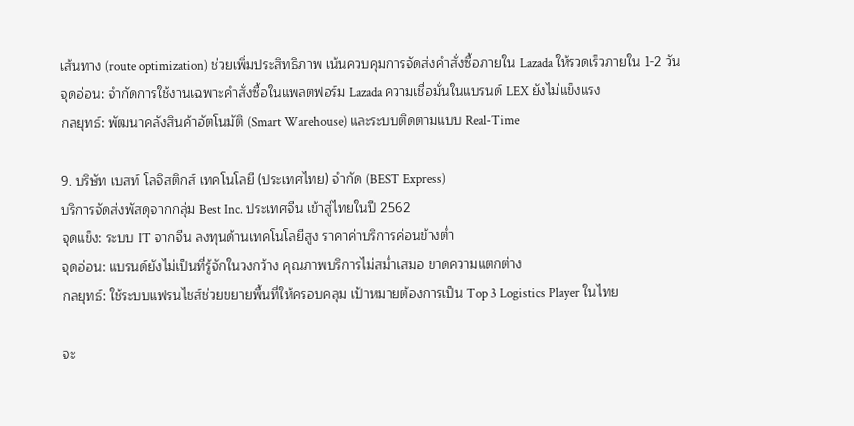เส้นทาง (route optimization) ช่วยเพิ่มประสิทธิภาพ เน้นควบคุมการจัดส่งคำสั่งซื้อภายใน Lazada ให้รวดเร็วภายใน 1-2 วัน
จุดอ่อน: จำกัดการใช้งานเฉพาะคำสั่งซื้อในแพลตฟอร์ม Lazada ความเชื่อมั่นในแบรนด์ LEX ยังไม่แข็งแรง
กลยุทธ์: พัฒนาคลังสินค้าอัตโนมัติ (Smart Warehouse) และระบบติดตามแบบ Real-Time

9. บริษัท เบสท์ โลจิสติกส์ เทคโนโลยี (ประเทศไทย) จำกัด (BEST Express)
บริการจัดส่งพัสดุจากกลุ่ม Best Inc. ประเทศจีน เข้าสู่ไทยในปี 2562
จุดแข็ง: ระบบ IT จากจีน ลงทุนด้านเทคโนโลยีสูง ราคาค่าบริการค่อนข้างต่ำ
จุดอ่อน: แบรนด์ยังไม่เป็นที่รู้จักในวงกว้าง คุณภาพบริการไม่สม่ำเสมอ ขาดความแตกต่าง
กลยุทธ์: ใช้ระบบแฟรนไชส์ช่วยขยายพื้นที่ให้ครอบคลุม เป้าหมายต้องการเป็น Top 3 Logistics Player ในไทย

จะ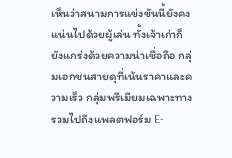เห็นว่าสนามการแข่งขันนี้ยังคงแน่นไปด้วยผู้เล่น ทั้งเจ้าเก่าก็ยังแกร่งด้วยความน่าเชื่อถือ กลุ่มเอกชนสายดุที่เน้นราคาและความเร็ว กลุ่มพรีเมียมเฉพาะทาง รวมไปถึงแพลตฟอร์ม E-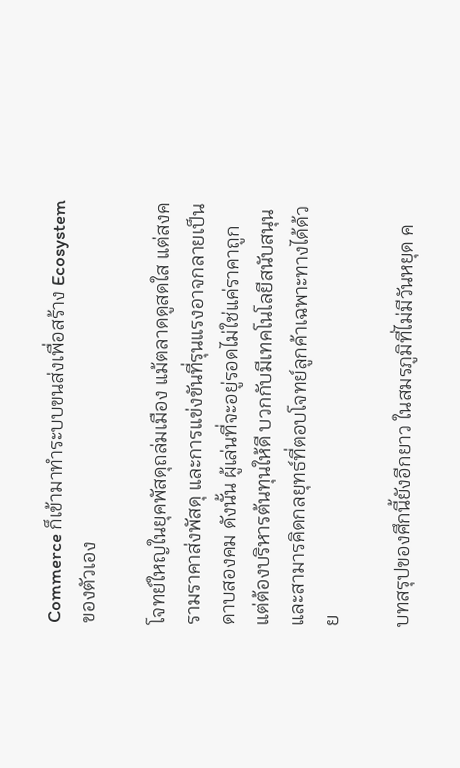Commerce ก็เข้ามาทำระบบขนส่งเพื่อสร้าง Ecosystem ของตัวเอง

โจทย์ใหญในยุคพัสดุถล่มเมือง แม้ตลาดดูสดใส แต่สงครามราคาส่งพัสดุ และการแข่งขันที่รุนแรงอาจกลายเป็นดาบสองคม ดังนั้น ผู้เล่นที่จะอยู่รอดไม่ใช่แค่ราคาถูก แต่ต้องบริหารต้นทุนให้ดี บวกกับมีเทคโนโลยีสนับสนุน และสามารคิดกลยุทธ์ที่ตอบโจทย์ลูกค้าเฉพาะทางได้ด้วย

บทสรุปของศึกนี้ยังอีกยาว ในสมรภูมิที่ไม่มีวันหยุด ค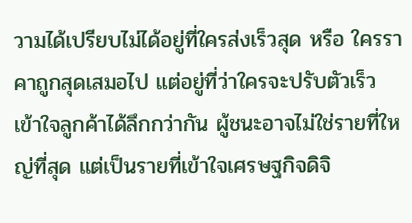วามได้เปรียบไม่ได้อยู่ที่ใครส่งเร็วสุด หรือ ใครราคาถูกสุดเสมอไป แต่อยู่ที่ว่าใครจะปรับตัวเร็ว เข้าใจลูกค้าได้ลึกกว่ากัน ผู้ชนะอาจไม่ใช่รายที่ใหญ่ที่สุด แต่เป็นรายที่เข้าใจเศรษฐกิจดิจิ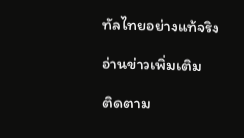ทัลไทยอย่างแท้จริง

อ่านข่าวเพิ่มเติม

ติดตาม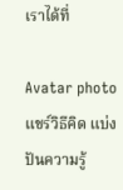เราได้ที่

Avatar photo
แชร์วิธีคิด แบ่งปันความรู้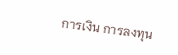การเงิน การลงทุน